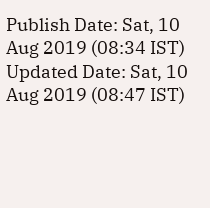Publish Date: Sat, 10 Aug 2019 (08:34 IST)
Updated Date: Sat, 10 Aug 2019 (08:47 IST)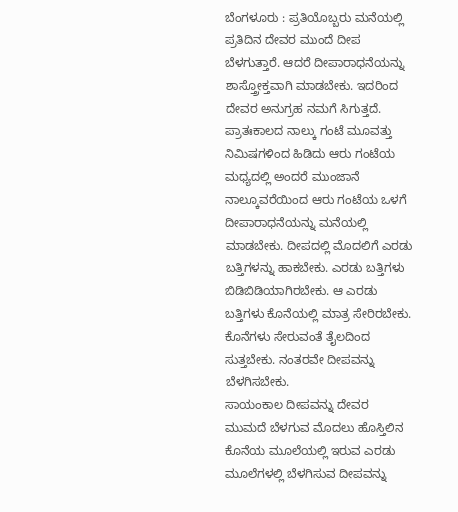ಬೆಂಗಳೂರು : ಪ್ರತಿಯೊಬ್ಬರು ಮನೆಯಲ್ಲಿ ಪ್ರತಿದಿನ ದೇವರ ಮುಂದೆ ದೀಪ ಬೆಳಗುತ್ತಾರೆ. ಆದರೆ ದೀಪಾರಾಧನೆಯನ್ನು ಶಾಸ್ತ್ರೋಕ್ತವಾಗಿ ಮಾಡಬೇಕು. ಇದರಿಂದ ದೇವರ ಅನುಗ್ರಹ ನಮಗೆ ಸಿಗುತ್ತದೆ.
ಪ್ರಾತಃಕಾಲದ ನಾಲ್ಕು ಗಂಟೆ ಮೂವತ್ತು ನಿಮಿಷಗಳಿಂದ ಹಿಡಿದು ಆರು ಗಂಟೆಯ ಮಧ್ಯದಲ್ಲಿ ಅಂದರೆ ಮುಂಜಾನೆ ನಾಲ್ಕೂವರೆಯಿಂದ ಆರು ಗಂಟೆಯ ಒಳಗೆ ದೀಪಾರಾಧನೆಯನ್ನು ಮನೆಯಲ್ಲಿ ಮಾಡಬೇಕು. ದೀಪದಲ್ಲಿ ಮೊದಲಿಗೆ ಎರಡು ಬತ್ತಿಗಳನ್ನು ಹಾಕಬೇಕು. ಎರಡು ಬತ್ತಿಗಳು ಬಿಡಿಬಿಡಿಯಾಗಿರಬೇಕು. ಆ ಎರಡು ಬತ್ತಿಗಳು ಕೊನೆಯಲ್ಲಿ ಮಾತ್ರ ಸೇರಿರಬೇಕು. ಕೊನೆಗಳು ಸೇರುವಂತೆ ತೈಲದಿಂದ ಸುತ್ತಬೇಕು. ನಂತರವೇ ದೀಪವನ್ನು ಬೆಳಗಿಸಬೇಕು.
ಸಾಯಂಕಾಲ ದೀಪವನ್ನು ದೇವರ ಮುಮದೆ ಬೆಳಗುವ ಮೊದಲು ಹೊಸ್ತಿಲಿನ ಕೊನೆಯ ಮೂಲೆಯಲ್ಲಿ ಇರುವ ಎರಡು ಮೂಲೆಗಳಲ್ಲಿ ಬೆಳಗಿಸುವ ದೀಪವನ್ನು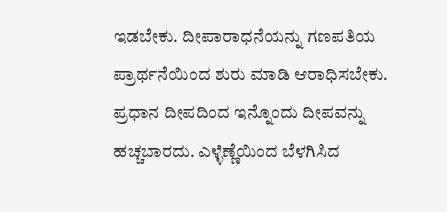ಇಡಬೇಕು. ದೀಪಾರಾಧನೆಯನ್ನು ಗಣಪತಿಯ ಪ್ರಾರ್ಥನೆಯಿಂದ ಶುರು ಮಾಡಿ ಆರಾಧಿಸಬೇಕು. ಪ್ರಧಾನ ದೀಪದಿಂದ ಇನ್ನೊಂದು ದೀಪವನ್ನು ಹಚ್ಚಬಾರದು. ಎಳ್ಳೆಣ್ಣೆಯಿಂದ ಬೆಳಗಿಸಿದ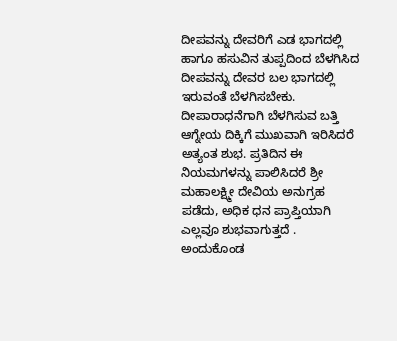ದೀಪವನ್ನು ದೇವರಿಗೆ ಎಡ ಭಾಗದಲ್ಲಿ ಹಾಗೂ ಹಸುವಿನ ತುಪ್ಪದಿಂದ ಬೆಳಗಿಸಿದ ದೀಪವನ್ನು ದೇವರ ಬಲ ಭಾಗದಲ್ಲಿ ಇರುವಂತೆ ಬೆಳಗಿಸಬೇಕು.
ದೀಪಾರಾಧನೆಗಾಗಿ ಬೆಳಗಿಸುವ ಬತ್ತಿ ಆಗ್ನೇಯ ದಿಕ್ಕಿಗೆ ಮುಖವಾಗಿ ಇರಿಸಿದರೆ ಅತ್ಯಂತ ಶುಭ. ಪ್ರತಿದಿನ ಈ ನಿಯಮಗಳನ್ನು ಪಾಲಿಸಿದರೆ ಶ್ರೀ ಮಹಾಲಕ್ಷ್ಮೀ ದೇವಿಯ ಅನುಗ್ರಹ ಪಡೆದು, ಅಧಿಕ ಧನ ಪ್ರಾಪ್ತಿಯಾಗಿ ಎಲ್ಲವೂ ಶುಭವಾಗುತ್ತದೆ . ಅಂದುಕೊಂಡ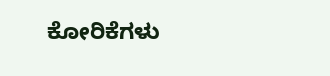ಕೋರಿಕೆಗಳು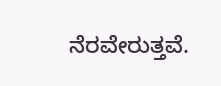ನೆರವೇರುತ್ತವೆ.